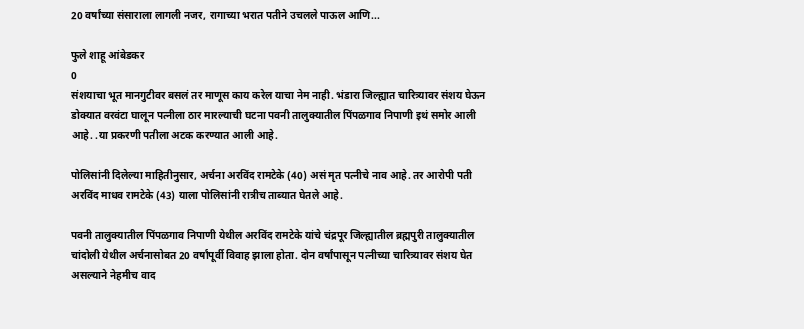20 वर्षांच्या संसाराला लागली नजर, रागाच्या भरात पतीने उचलले पाऊल आणि...

फुले शाहू आंबेडकर
0
संशयाचा भूत मानगुटीवर बसलं तर माणूस काय करेल याचा नेम नाही. भंडारा जिल्ह्यात चारित्र्यावर संशय घेऊन डोक्यात वरवंटा घालून पत्नीला ठार मारल्याची घटना पवनी तालुक्यातील पिंपळगाव निपाणी इथं समोर आली आहे. .या प्रकरणी पतीला अटक करण्यात आली आहे.

पोलिसांनी दिलेल्या माहितीनुसार, अर्चना अरविंद रामटेके (40) असं मृत पत्नीचे नाव आहे. तर आरोपी पती अरविंद माधव रामटेके (43) याला पोलिसांनी रात्रीच ताब्यात घेतले आहे.

पवनी तालुक्यातील पिंपळगाव निपाणी येथील अरविंद रामटेके यांचे चंद्रपूर जिल्ह्यातील ब्रह्मपुरी तालुक्यातील चांदोली येथील अर्चनासोबत 20 वर्षांपूर्वी विवाह झाला होता. दोन वर्षांपासून पत्नीच्या चारित्र्यावर संशय घेत असल्याने नेहमीच वाद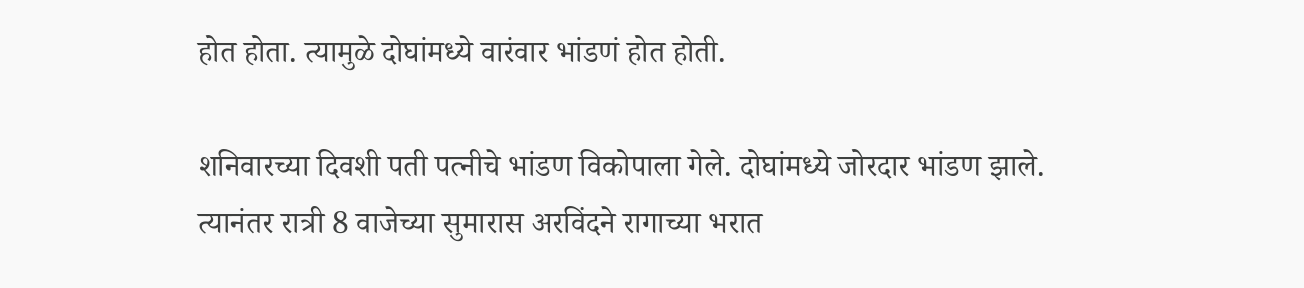होत होता. त्यामुळे दोघांमध्ये वारंवार भांडणं होत होती.

शनिवारच्या दिवशी पती पत्नीचे भांडण विकोपाला गेले. दोघांमध्ये जोरदार भांडण झाले. त्यानंतर रात्री 8 वाजेच्या सुमारास अरविंदने रागाच्या भरात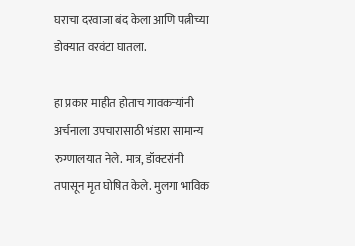घराचा दरवाजा बंद केला आणि पत्नीच्या डोक्यात वरवंटा घातला.

हा प्रकार माहीत होताच गावकऱ्यांनी अर्चनाला उपचारासाठी भंडारा सामान्य रुग्णालयात नेले. मात्र, डॉक्टरांनी तपासून मृत घोषित केले. मुलगा भाविक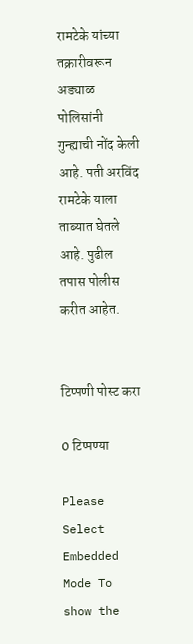रामटेके यांच्या तक्रारीवरून अड्याळ पोलिसांनी गुन्ह्याची नोंद केली आहे. पती अरविंद रामटेके याला ताब्यात घेतले आहे. पुढील तपास पोलीस करीत आहेत.


टिप्पणी पोस्ट करा

0 टिप्पण्या

Please Select Embedded Mode To show the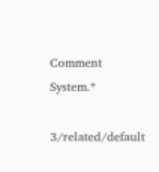Comment System.*

3/related/default